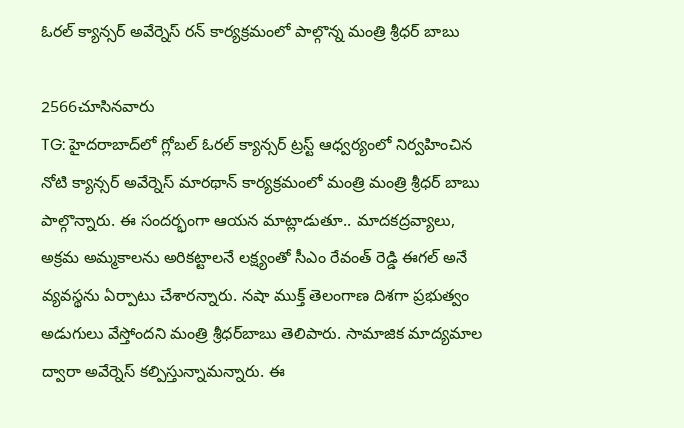ఓరల్ క్యాన్సర్ అవేర్నెస్ రన్ కార్యక్రమంలో పాల్గొన్న మంత్రి శ్రీధర్ బాబు

2566చూసినవారు
TG: హైదరాబాద్‌లో గ్లోబల్ ఓరల్ క్యాన్సర్ ట్రస్ట్ ఆధ్వర్యంలో నిర్వహించిన నోటి క్యాన్సర్ అవేర్నెస్ మారథాన్ కార్యక్రమంలో మంత్రి మంత్రి శ్రీధర్ బాబు పాల్గొన్నారు. ఈ సందర్భంగా ఆయన మాట్లాడుతూ.. మాదకద్రవ్యాలు, అక్రమ అమ్మకాలను అరికట్టాలనే లక్ష్యంతో సీఎం రేవంత్ రెడ్డి ఈగల్ అనే వ్యవస్థను ఏర్పాటు చేశారన్నారు. నషా ముక్త్ తెలంగాణ దిశగా ప్రభుత్వం అడుగులు వేస్తోందని మంత్రి శ్రీధర్‌బాబు తెలిపారు. సామాజిక మాద్యమాల ద్వారా అవేర్నెస్ కల్పిస్తున్నామన్నారు. ఈ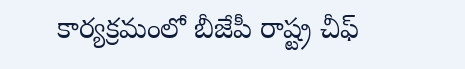కార్యక్రమంలో బీజేపీ రాష్ట్ర చీఫ్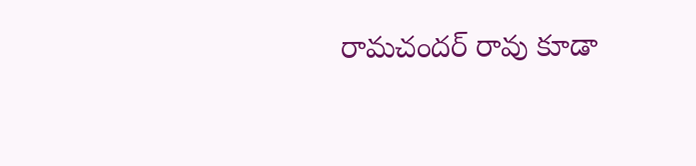రామచందర్ రావు కూడా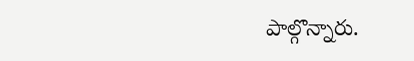పాల్గొన్నారు.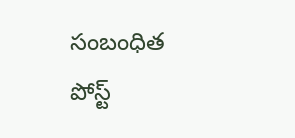సంబంధిత పోస్ట్